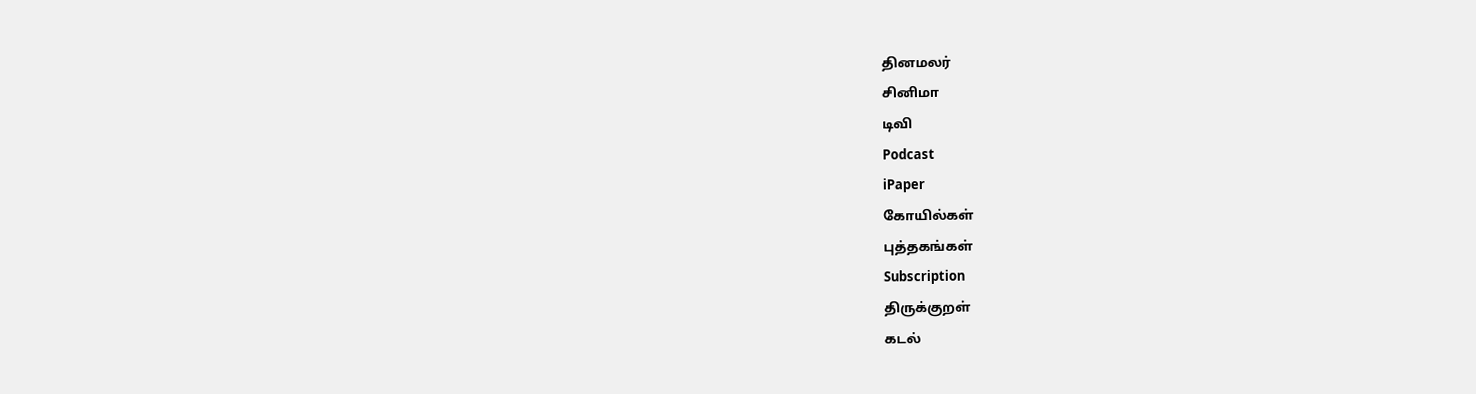தினமலர்
சினிமா
டிவி
Podcast
iPaper
கோயில்கள்
புத்தகங்கள்
Subscription
திருக்குறள்
கடல்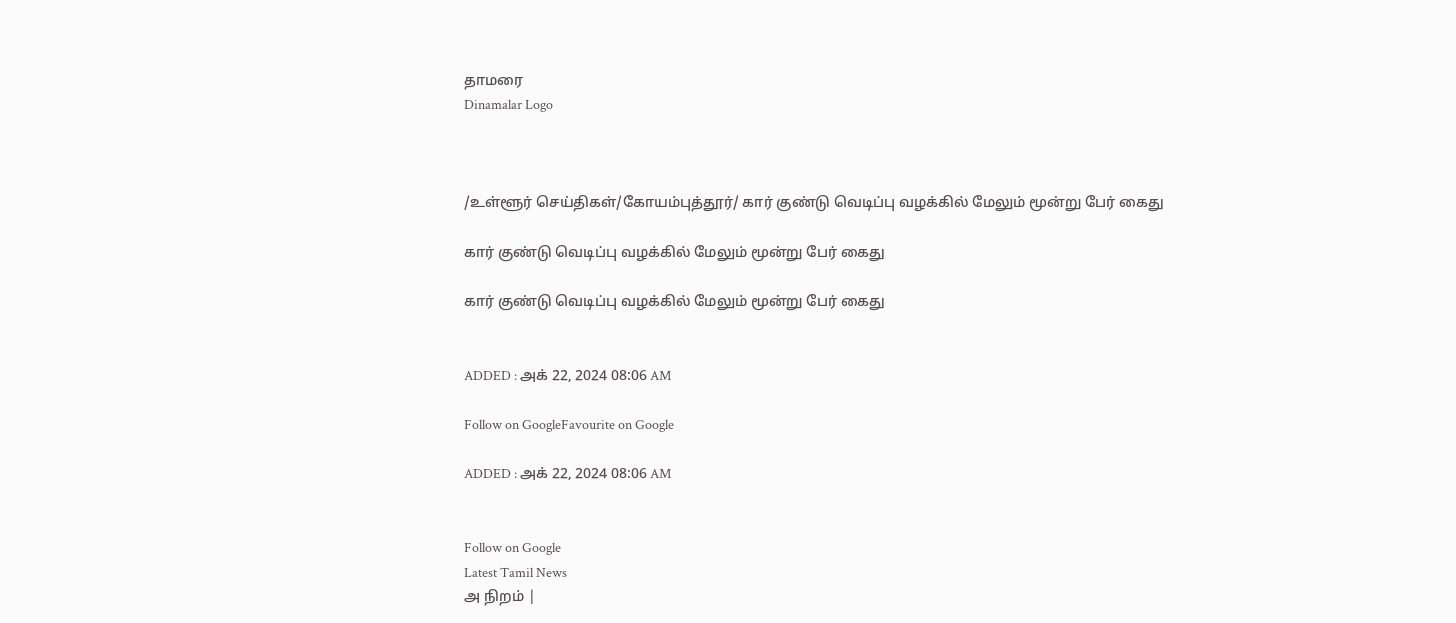தாமரை
Dinamalar Logo



/உள்ளூர் செய்திகள்/கோயம்புத்தூர்/ கார் குண்டு வெடிப்பு வழக்கில் மேலும் மூன்று பேர் கைது

கார் குண்டு வெடிப்பு வழக்கில் மேலும் மூன்று பேர் கைது

கார் குண்டு வெடிப்பு வழக்கில் மேலும் மூன்று பேர் கைது


ADDED : அக் 22, 2024 08:06 AM

Follow on GoogleFavourite on Google

ADDED : அக் 22, 2024 08:06 AM


Follow on Google
Latest Tamil News
அ நிறம் |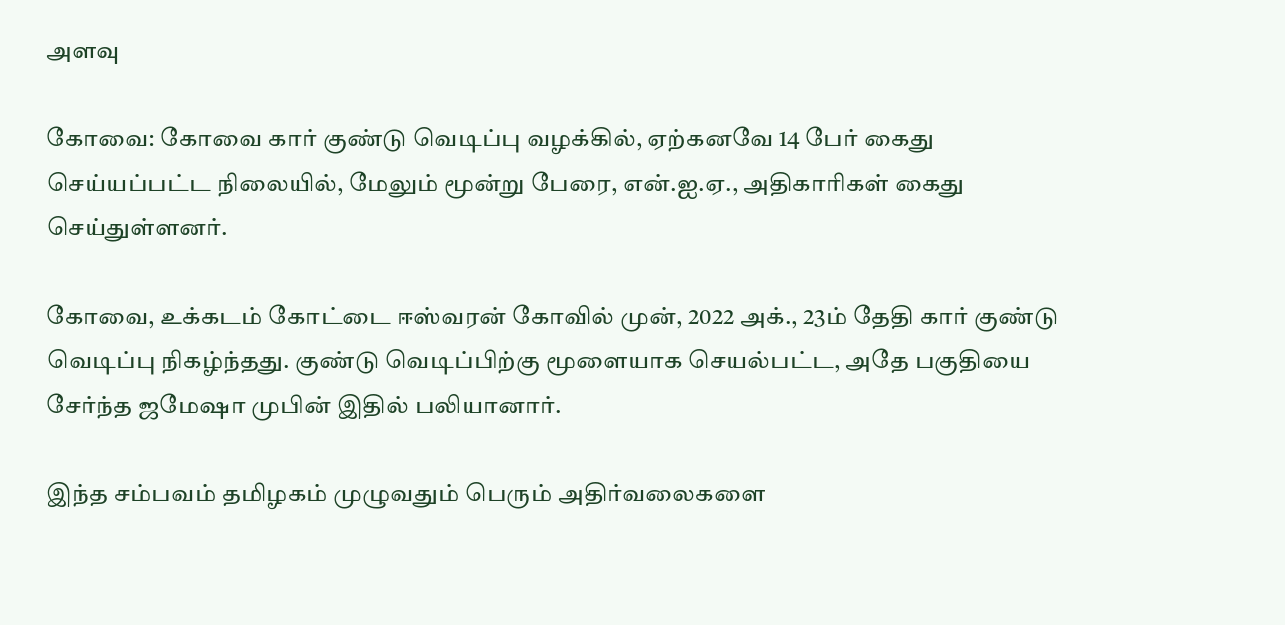அளவு

கோவை: கோவை கார் குண்டு வெடிப்பு வழக்கில், ஏற்கனவே 14 பேர் கைது செய்யப்பட்ட நிலையில், மேலும் மூன்று பேரை, என்.ஐ.ஏ., அதிகாரிகள் கைது செய்துள்ளனர்.

கோவை, உக்கடம் கோட்டை ஈஸ்வரன் கோவில் முன், 2022 அக்., 23ம் தேதி கார் குண்டு வெடிப்பு நிகழ்ந்தது. குண்டு வெடிப்பிற்கு மூளையாக செயல்பட்ட, அதே பகுதியை சேர்ந்த ஜமேஷா முபின் இதில் பலியானார்.

இந்த சம்பவம் தமிழகம் முழுவதும் பெரும் அதிர்வலைகளை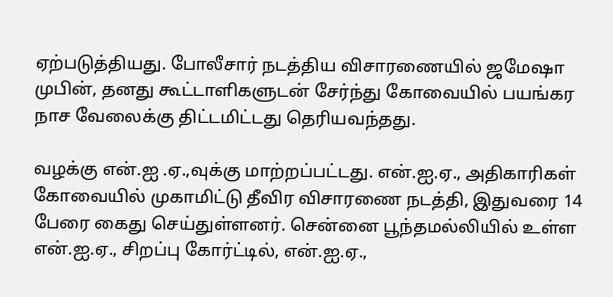ஏற்படுத்தியது. போலீசார் நடத்திய விசாரணையில் ஜமேஷா முபின், தனது கூட்டாளிகளுடன் சேர்ந்து கோவையில் பயங்கர நாச வேலைக்கு திட்டமிட்டது தெரியவந்தது.

வழக்கு என்.ஐ .ஏ.,வுக்கு மாற்றப்பட்டது. என்.ஐ.ஏ., அதிகாரிகள் கோவையில் முகாமிட்டு தீவிர விசாரணை நடத்தி, இதுவரை 14 பேரை கைது செய்துள்ளனர். சென்னை பூந்தமல்லியில் உள்ள என்.ஐ.ஏ., சிறப்பு கோர்ட்டில், என்.ஐ.ஏ.,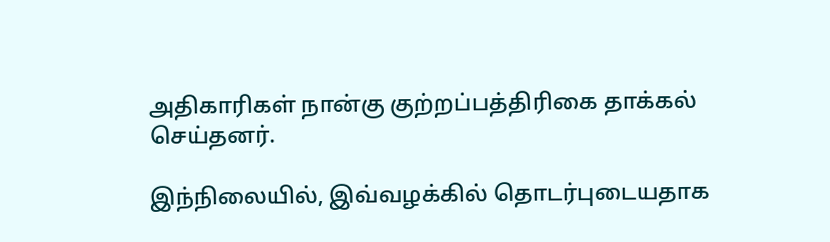அதிகாரிகள் நான்கு குற்றப்பத்திரிகை தாக்கல் செய்தனர்.

இந்நிலையில், இவ்வழக்கில் தொடர்புடையதாக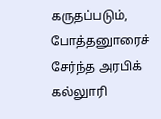கருதப்படும், போத்தனுாரைச் சேர்ந்த அரபிக் கல்லுாரி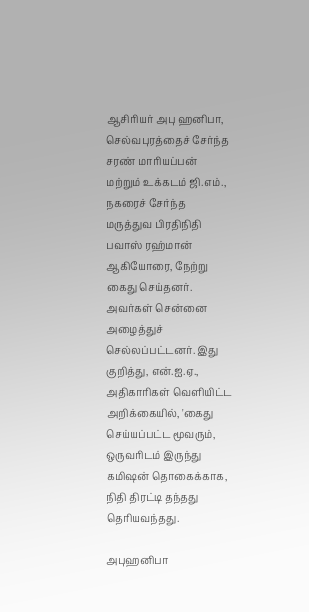ஆசிரியர் அபு ஹனிபா, செல்வபுரத்தைச் சேர்ந்த சரண் மாரியப்பன் மற்றும் உக்கடம் ஜி.எம்., நகரைச் சேர்ந்த மருத்துவ பிரதிநிதி பவாஸ் ரஹ்மான் ஆகியோரை, நேற்று கைது செய்தனர். அவர்கள் சென்னை அழைத்துச் செல்லப்பட்டனர். இது குறித்து, என்.ஐ.ஏ., அதிகாரிகள் வெளியிட்ட அறிக்கையில், 'கைது செய்யப்பட்ட மூவரும், ஒருவரிடம் இருந்து கமிஷன் தொகைக்காக, நிதி திரட்டி தந்தது தெரியவந்தது.

அபுஹனிபா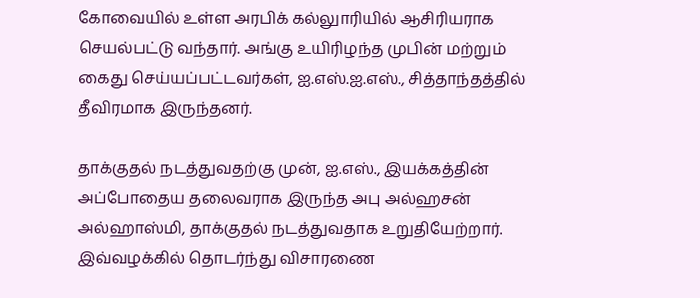கோவையில் உள்ள அரபிக் கல்லுாரியில் ஆசிரியராக செயல்பட்டு வந்தார். அங்கு உயிரிழந்த முபின் மற்றும் கைது செய்யப்பட்டவர்கள், ஐ.எஸ்.ஐ.எஸ்., சித்தாந்தத்தில் தீவிரமாக இருந்தனர்.

தாக்குதல் நடத்துவதற்கு முன், ஐ.எஸ்., இயக்கத்தின் அப்போதைய தலைவராக இருந்த அபு அல்ஹசன் அல்ஹாஸ்மி, தாக்குதல் நடத்துவதாக உறுதியேற்றார். இவ்வழக்கில் தொடர்ந்து விசாரணை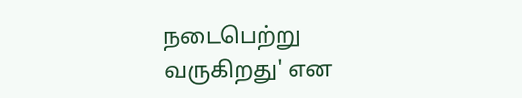நடைபெற்று வருகிறது' என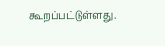கூறப்பட்டுள்ளது.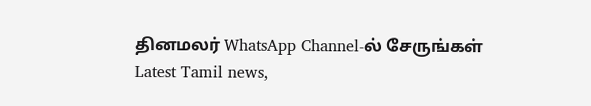தினமலர் WhatsApp Channel-ல் சேருங்கள்
Latest Tamil news,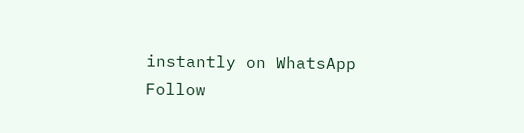instantly on WhatsApp
Follow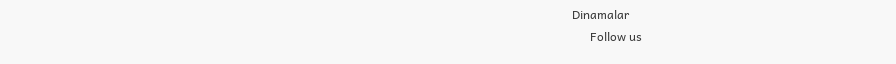Dinamalar
      Follow us